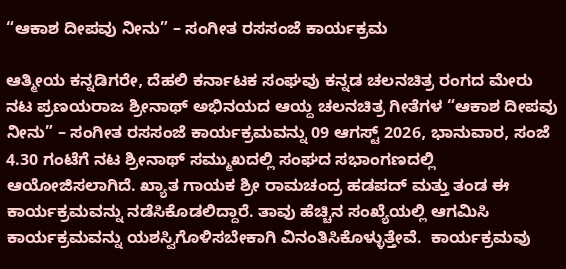“ಆಕಾಶ ದೀಪವು ನೀನು” – ಸಂಗೀತ ರಸಸಂಜೆ ಕಾರ್ಯಕ್ರಮ

ಆತ್ಮೀಯ ಕನ್ನಡಿಗರೇ, ದೆಹಲಿ ಕರ್ನಾಟಕ ಸಂಘವು ಕನ್ನಡ ಚಲನಚಿತ್ರ ರಂಗದ ಮೇರು ನಟ ಪ್ರಣಯರಾಜ ಶ್ರೀನಾಥ್ ಅಭಿನಯದ ಆಯ್ದ ಚಲನಚಿತ್ರ ಗೀತೆಗಳ “ಆಕಾಶ ದೀಪವು ನೀನು” – ಸಂಗೀತ ರಸಸಂಜೆ ಕಾರ್ಯಕ್ರಮವನ್ನು 09 ಆಗಸ್ಟ್ 2026, ಭಾನುವಾರ, ಸಂಜೆ 4.30 ಗಂಟೆಗೆ ನಟ ಶ್ರೀನಾಥ್‌ ಸಮ್ಮುಖದಲ್ಲಿ ಸಂಘದ ಸಭಾಂಗಣದಲ್ಲಿ ಆಯೋಜಿಸಲಾಗಿದೆ. ಖ್ಯಾತ ಗಾಯಕ ಶ್ರೀ ರಾಮಚಂದ್ರ ಹಡಪದ್‌ ಮತ್ತು ತಂಡ ಈ ಕಾರ್ಯಕ್ರಮವನ್ನು ನಡೆಸಿಕೊಡಲಿದ್ದಾರೆ. ತಾವು ಹೆಚ್ಚಿನ ಸಂಖ್ಯೆಯಲ್ಲಿ ಆಗಮಿಸಿ ಕಾರ್ಯಕ್ರಮವನ್ನು ಯಶಸ್ವಿಗೊಳಿಸಬೇಕಾಗಿ ವಿನಂತಿಸಿಕೊಳ್ಳುತ್ತೇವೆ.  ಕಾರ್ಯಕ್ರಮವು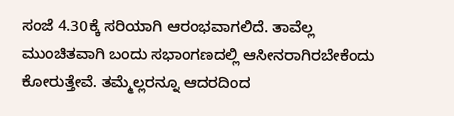ಸಂಜೆ 4.30ಕ್ಕೆ ಸರಿಯಾಗಿ ಆರಂಭವಾಗಲಿದೆ. ತಾವೆಲ್ಲ ಮುಂಚಿತವಾಗಿ ಬಂದು ಸಭಾಂಗಣದಲ್ಲಿ ಆಸೀನರಾಗಿರಬೇಕೆಂದು ಕೋರುತ್ತೇವೆ. ತಮ್ಮೆಲ್ಲರನ್ನೂ ಆದರದಿಂದ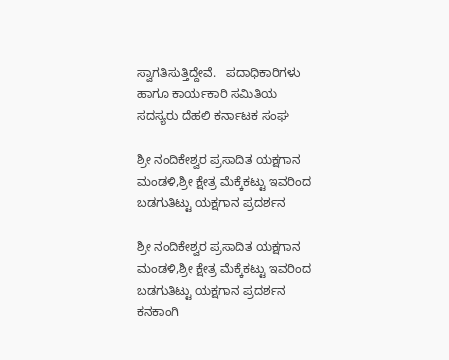ಸ್ವಾಗತಿಸುತ್ತಿದ್ದೇವೆ.   ಪದಾಧಿಕಾರಿಗಳು ಹಾಗೂ ಕಾರ್ಯಕಾರಿ ಸಮಿತಿಯ ಸದಸ್ಯರು ದೆಹಲಿ ಕರ್ನಾಟಕ ಸಂಘ

ಶ್ರೀ ನಂದಿಕೇಶ್ವರ ಪ್ರಸಾದಿತ ಯಕ್ಷಗಾನ ಮಂಡಳಿ,ಶ್ರೀ ಕ್ಷೇತ್ರ ಮೆಕ್ಕೆಕಟ್ಟು ಇವರಿಂದ ಬಡಗುತಿಟ್ಟು ಯಕ್ಷಗಾನ ಪ್ರದರ್ಶನ

ಶ್ರೀ ನಂದಿಕೇಶ್ವರ ಪ್ರಸಾದಿತ ಯಕ್ಷಗಾನ ಮಂಡಳಿ,ಶ್ರೀ ಕ್ಷೇತ್ರ ಮೆಕ್ಕೆಕಟ್ಟು ಇವರಿಂದ ಬಡಗುತಿಟ್ಟು ಯಕ್ಷಗಾನ ಪ್ರದರ್ಶನ ಕನಕಾಂಗಿ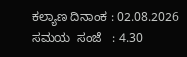ಕಲ್ಯಾಣ ದಿನಾಂಕ : 02.08.2026 ಸಮಯ  ಸಂಜೆ   : 4.30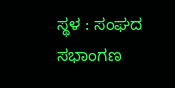ಸ್ಥಳ : ಸಂಘದ ಸಭಾಂಗಣ